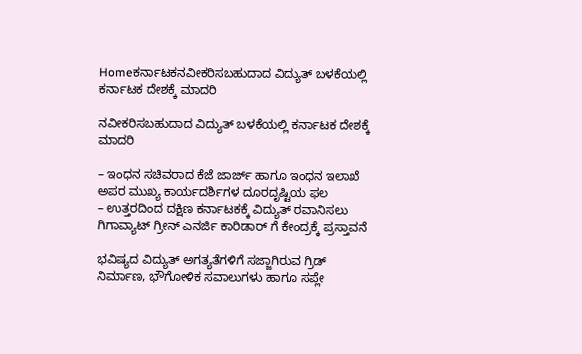Homeಕರ್ನಾಟಕನವೀಕರಿಸಬಹುದಾದ ವಿದ್ಯುತ್‌ ಬಳಕೆಯಲ್ಲಿ ಕರ್ನಾಟಕ ದೇಶಕ್ಕೆ ಮಾದರಿ

ನವೀಕರಿಸಬಹುದಾದ ವಿದ್ಯುತ್‌ ಬಳಕೆಯಲ್ಲಿ ಕರ್ನಾಟಕ ದೇಶಕ್ಕೆ ಮಾದರಿ

– ಇಂಧನ ಸಚಿವರಾದ ಕೆಜೆ ಜಾರ್ಜ್‌ ಹಾಗೂ ಇಂಧನ ಇಲಾಖೆ ಅಪರ ಮುಖ್ಯ ಕಾರ್ಯದರ್ಶಿಗಳ ದೂರದೃಷ್ಟಿಯ ಫಲ
– ಉತ್ತರದಿಂದ ದಕ್ಷಿಣ ಕರ್ನಾಟಕಕ್ಕೆ ವಿದ್ಯುತ್ ರವಾನಿಸಲು ಗಿಗಾವ್ಯಾಟ್‌ ಗ್ರೀನ್‌ ಎನರ್ಜಿ ಕಾರಿಡಾರ್‌ ಗೆ ಕೇಂದ್ರಕ್ಕೆ ಪ್ರಸ್ತಾವನೆ

ಭವಿಷ್ಯದ ವಿದ್ಯುತ್ ಅಗತ್ಯತೆಗಳಿಗೆ ಸಜ್ಜಾಗಿರುವ ಗ್ರಿಡ್ ನಿರ್ಮಾಣ, ಭೌಗೋಳಿಕ ಸವಾಲುಗಳು ಹಾಗೂ ಸಪ್ಲೇ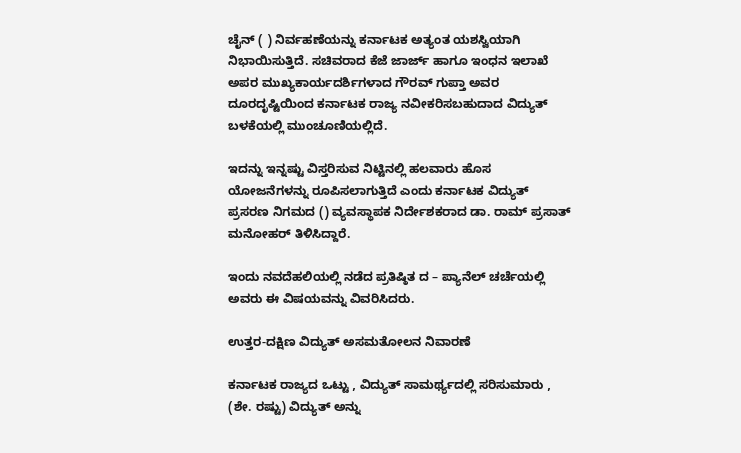ಚೈನ್‌ ( ) ನಿರ್ವಹಣೆಯನ್ನು ಕರ್ನಾಟಕ ಅತ್ಯಂತ ಯಶಸ್ವಿಯಾಗಿ ನಿಭಾಯಿಸುತ್ತಿದೆ. ಸಚಿವರಾದ ಕೆಜೆ ಜಾರ್ಜ್‌ ಹಾಗೂ ಇಂಧನ ಇಲಾಖೆ ಅಪರ ಮುಖ್ಯಕಾರ್ಯದರ್ಶಿಗಳಾದ ಗೌರವ್‌ ಗುಪ್ತಾ ಅವರ ದೂರದೃಷ್ಟಿಯಿಂದ ಕರ್ನಾಟಕ ರಾಜ್ಯ ನವೀಕರಿಸಬಹುದಾದ ವಿದ್ಯುತ್‌ ಬಳಕೆಯಲ್ಲಿ ಮುಂಚೂಣಿಯಲ್ಲಿದೆ.

ಇದನ್ನು ಇನ್ನಷ್ಟು ವಿಸ್ತರಿಸುವ ನಿಟ್ಟಿನಲ್ಲಿ ಹಲವಾರು ಹೊಸ ಯೋಜನೆಗಳನ್ನು ರೂಪಿಸಲಾಗುತ್ತಿದೆ ಎಂದು ಕರ್ನಾಟಕ ವಿದ್ಯುತ್ ಪ್ರಸರಣ ನಿಗಮದ () ವ್ಯವಸ್ಥಾಪಕ ನಿರ್ದೇಶಕರಾದ ಡಾ. ರಾಮ್ ಪ್ರಸಾತ್ ಮನೋಹರ್ ತಿಳಿಸಿದ್ದಾರೆ.

ಇಂದು ನವದೆಹಲಿಯಲ್ಲಿ ನಡೆದ ಪ್ರತಿಷ್ಠಿತ ದ – ಪ್ಯಾನೆಲ್ ಚರ್ಚೆಯಲ್ಲಿ ಅವರು ಈ ವಿಷಯವನ್ನು ವಿವರಿಸಿದರು.

ಉತ್ತರ-ದಕ್ಷಿಣ ವಿದ್ಯುತ್ ಅಸಮತೋಲನ ನಿವಾರಣೆ

ಕರ್ನಾಟಕ ರಾಜ್ಯದ ಒಟ್ಟು , ವಿದ್ಯುತ್ ಸಾಮರ್ಥ್ಯದಲ್ಲಿ ಸರಿಸುಮಾರು , (ಶೇ. ರಷ್ಟು) ವಿದ್ಯುತ್ ಅನ್ನು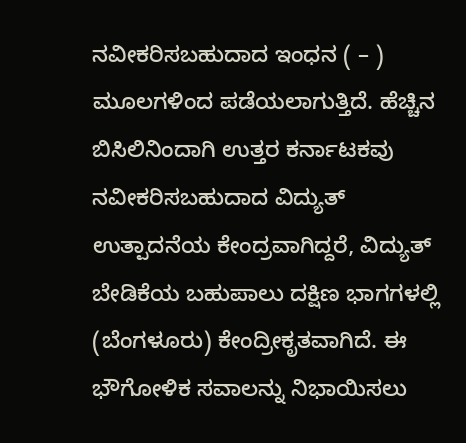ನವೀಕರಿಸಬಹುದಾದ ಇಂಧನ ( – ) ಮೂಲಗಳಿಂದ ಪಡೆಯಲಾಗುತ್ತಿದೆ. ಹೆಚ್ಚಿನ ಬಿಸಿಲಿನಿಂದಾಗಿ ಉತ್ತರ ಕರ್ನಾಟಕವು ನವೀಕರಿಸಬಹುದಾದ ವಿದ್ಯುತ್‌ ಉತ್ಪಾದನೆಯ ಕೇಂದ್ರವಾಗಿದ್ದರೆ, ವಿದ್ಯುತ್ ಬೇಡಿಕೆಯ ಬಹುಪಾಲು ದಕ್ಷಿಣ ಭಾಗಗಳಲ್ಲಿ (ಬೆಂಗಳೂರು) ಕೇಂದ್ರೀಕೃತವಾಗಿದೆ. ಈ ಭೌಗೋಳಿಕ ಸವಾಲನ್ನು ನಿಭಾಯಿಸಲು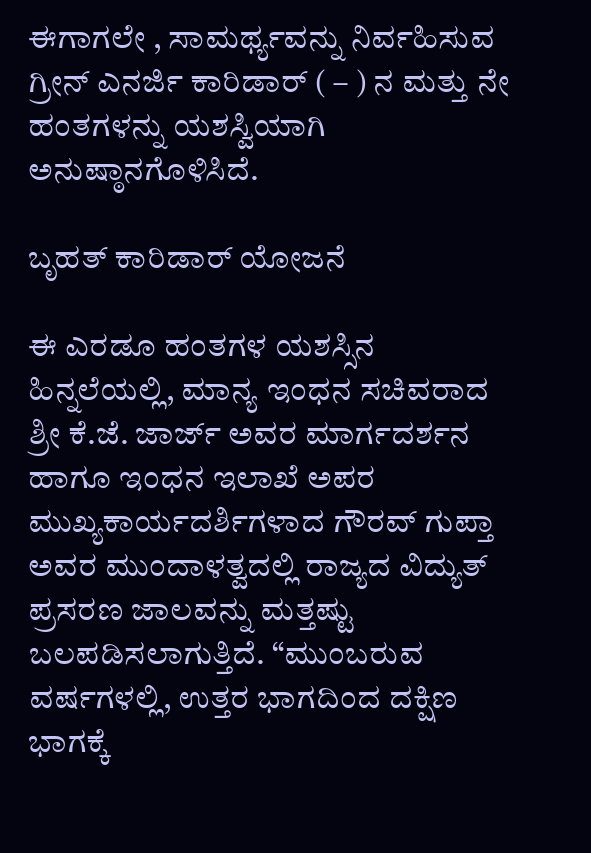ಈಗಾಗಲೇ , ಸಾಮರ್ಥ್ಯವನ್ನು ನಿರ್ವಹಿಸುವ ಗ್ರೀನ್ ಎನರ್ಜಿ ಕಾರಿಡಾರ್ ( – ) ನ ಮತ್ತು ನೇ ಹಂತಗಳನ್ನು ಯಶಸ್ವಿಯಾಗಿ ಅನುಷ್ಠಾನಗೊಳಿಸಿದೆ.

ಬೃಹತ್ ಕಾರಿಡಾರ್ ಯೋಜನೆ

ಈ ಎರಡೂ ಹಂತಗಳ ಯಶಸ್ಸಿನ ಹಿನ್ನಲೆಯಲ್ಲಿ, ಮಾನ್ಯ ಇಂಧನ ಸಚಿವರಾದ ಶ್ರೀ ಕೆ.ಜೆ. ಜಾರ್ಜ್ ಅವರ ಮಾರ್ಗದರ್ಶನ ಹಾಗೂ ಇಂಧನ ಇಲಾಖೆ ಅಪರ ಮುಖ್ಯಕಾರ್ಯದರ್ಶಿಗಳಾದ ಗೌರವ್‌ ಗುಪ್ತಾ ಅವರ ಮುಂದಾಳತ್ವದಲ್ಲಿ ರಾಜ್ಯದ ವಿದ್ಯುತ್‌ ಪ್ರಸರಣ ಜಾಲವನ್ನು ಮತ್ತಷ್ಟು ಬಲಪಡಿಸಲಾಗುತ್ತಿದೆ. “ಮುಂಬರುವ ವರ್ಷಗಳಲ್ಲಿ, ಉತ್ತರ ಭಾಗದಿಂದ ದಕ್ಷಿಣ ಭಾಗಕ್ಕೆ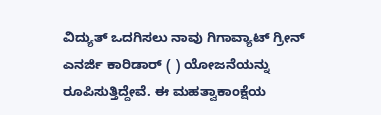ವಿದ್ಯುತ್ ಒದಗಿಸಲು ನಾವು ಗಿಗಾವ್ಯಾಟ್‌ ಗ್ರೀನ್‌ ಎನರ್ಜಿ ಕಾರಿಡಾರ್‌ ( ) ಯೋಜನೆಯನ್ನು ರೂಪಿಸುತ್ತಿದ್ದೇವೆ. ಈ ಮಹತ್ವಾಕಾಂಕ್ಷೆಯ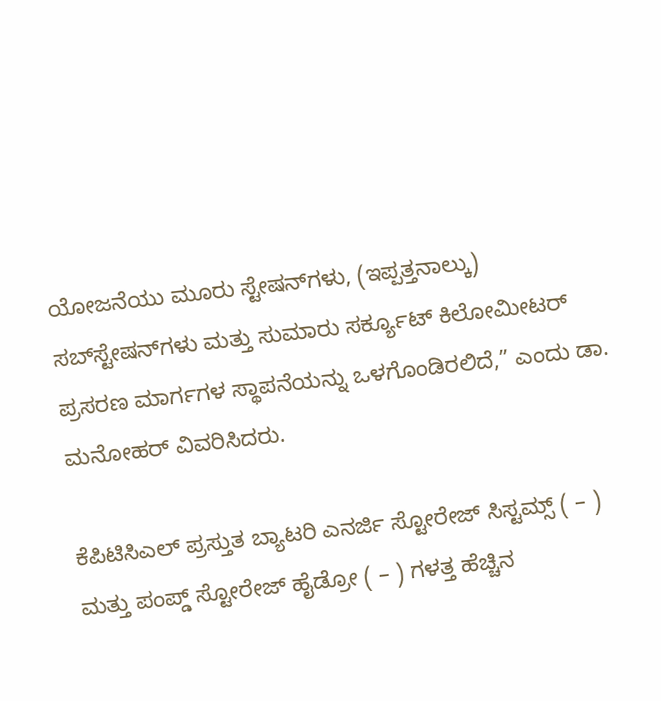ಯೋಜನೆಯು ಮೂರು ಸ್ಟೇಷನ್‌ಗಳು, (ಇಪ್ಪತ್ತನಾಲ್ಕು) ಸಬ್‌ಸ್ಟೇಷನ್‌ಗಳು ಮತ್ತು ಸುಮಾರು ಸರ್ಕ್ಯೂಟ್ ಕಿಲೋಮೀಟರ್ ಪ್ರಸರಣ ಮಾರ್ಗಗಳ ಸ್ಥಾಪನೆಯನ್ನು ಒಳಗೊಂಡಿರಲಿದೆ,” ಎಂದು ಡಾ. ಮನೋಹರ್ ವಿವರಿಸಿದರು.

ಕೆಪಿಟಿಸಿಎಲ್‌ ಪ್ರಸ್ತುತ ಬ್ಯಾಟರಿ ಎನರ್ಜಿ ಸ್ಟೋರೇಜ್ ಸಿಸ್ಟಮ್ಸ್ ( – ) ಮತ್ತು ಪಂಪ್ಡ್ ಸ್ಟೋರೇಜ್ ಹೈಡ್ರೋ ( – ) ಗಳತ್ತ ಹೆಚ್ಚಿನ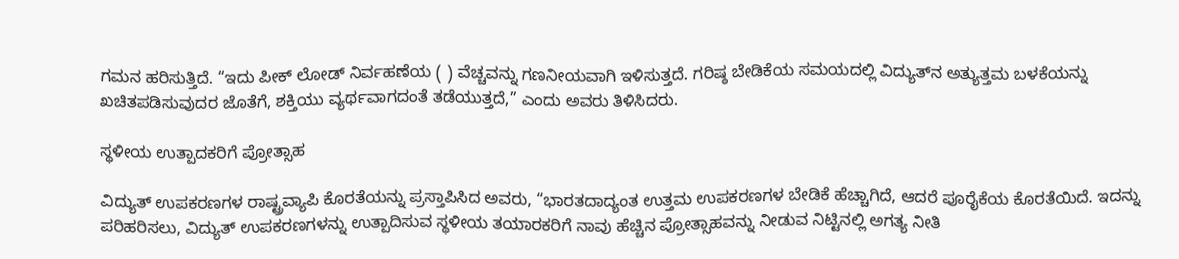ಗಮನ ಹರಿಸುತ್ತಿದೆ. “ಇದು ಪೀಕ್ ಲೋಡ್ ನಿರ್ವಹಣೆಯ ( ) ವೆಚ್ಚವನ್ನು ಗಣನೀಯವಾಗಿ ಇಳಿಸುತ್ತದೆ. ಗರಿಷ್ಠ ಬೇಡಿಕೆಯ ಸಮಯದಲ್ಲಿ ವಿದ್ಯುತ್‌ನ ಅತ್ಯುತ್ತಮ ಬಳಕೆಯನ್ನು ಖಚಿತಪಡಿಸುವುದರ ಜೊತೆಗೆ, ಶಕ್ತಿಯು ವ್ಯರ್ಥವಾಗದಂತೆ ತಡೆಯುತ್ತದೆ,” ಎಂದು ಅವರು ತಿಳಿಸಿದರು.

ಸ್ಥಳೀಯ ಉತ್ಪಾದಕರಿಗೆ ಪ್ರೋತ್ಸಾಹ

ವಿದ್ಯುತ್ ಉಪಕರಣಗಳ ರಾಷ್ಟ್ರವ್ಯಾಪಿ ಕೊರತೆಯನ್ನು ಪ್ರಸ್ತಾಪಿಸಿದ ಅವರು, “ಭಾರತದಾದ್ಯಂತ ಉತ್ತಮ ಉಪಕರಣಗಳ ಬೇಡಿಕೆ ಹೆಚ್ಚಾಗಿದೆ, ಆದರೆ ಪೂರೈಕೆಯ ಕೊರತೆಯಿದೆ. ಇದನ್ನು ಪರಿಹರಿಸಲು, ವಿದ್ಯುತ್ ಉಪಕರಣಗಳನ್ನು ಉತ್ಪಾದಿಸುವ ಸ್ಥಳೀಯ ತಯಾರಕರಿಗೆ ನಾವು ಹೆಚ್ಚಿನ ಪ್ರೋತ್ಸಾಹವನ್ನು ನೀಡುವ ನಿಟ್ಟಿನಲ್ಲಿ ಅಗತ್ಯ ನೀತಿ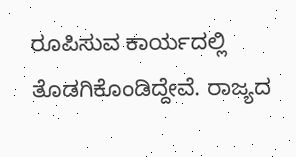ರೂಪಿಸುವ ಕಾರ್ಯದಲ್ಲಿ ತೊಡಗಿಕೊಂಡಿದ್ದೇವೆ. ರಾಜ್ಯದ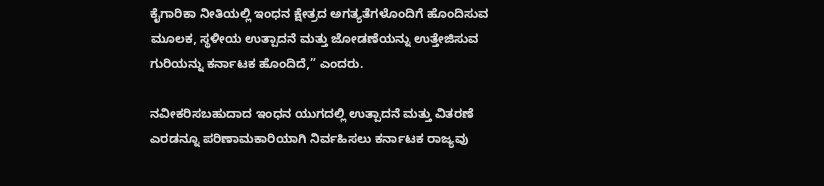ಕೈಗಾರಿಕಾ ನೀತಿಯಲ್ಲಿ ಇಂಧನ ಕ್ಷೇತ್ರದ ಅಗತ್ಯತೆಗಳೊಂದಿಗೆ ಹೊಂದಿಸುವ ಮೂಲಕ, ಸ್ಥಳೀಯ ಉತ್ಪಾದನೆ ಮತ್ತು ಜೋಡಣೆಯನ್ನು ಉತ್ತೇಜಿಸುವ ಗುರಿಯನ್ನು ಕರ್ನಾಟಕ ಹೊಂದಿದೆ,” ಎಂದರು.

ನವೀಕರಿಸಬಹುದಾದ ಇಂಧನ ಯುಗದಲ್ಲಿ ಉತ್ಪಾದನೆ ಮತ್ತು ವಿತರಣೆ ಎರಡನ್ನೂ ಪರಿಣಾಮಕಾರಿಯಾಗಿ ನಿರ್ವಹಿಸಲು ಕರ್ನಾಟಕ ರಾಜ್ಯವು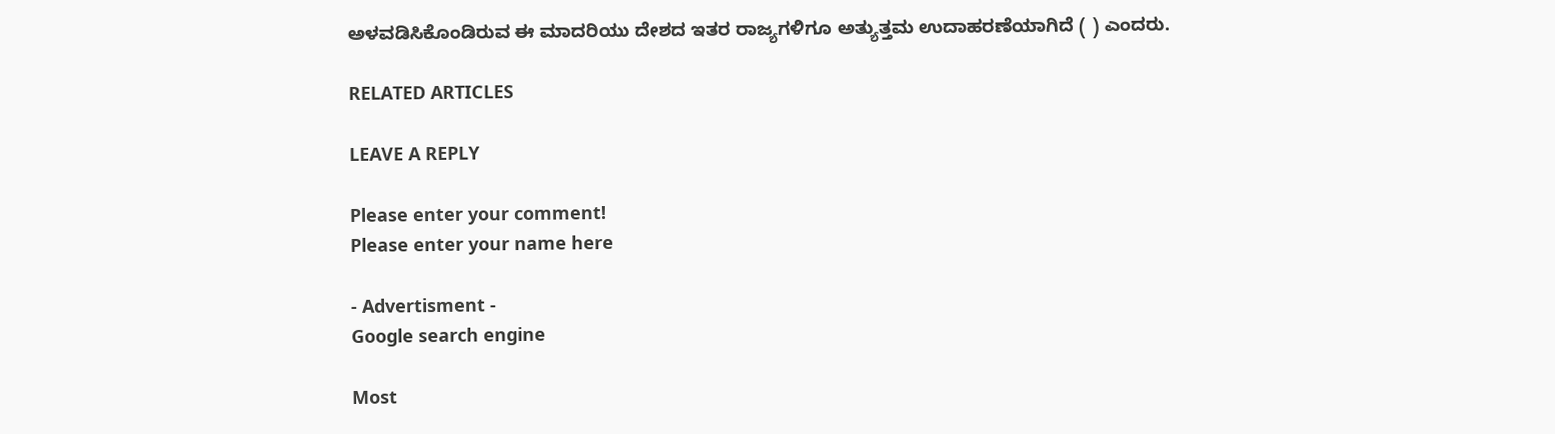ಅಳವಡಿಸಿಕೊಂಡಿರುವ ಈ ಮಾದರಿಯು ದೇಶದ ಇತರ ರಾಜ್ಯಗಳಿಗೂ ಅತ್ಯುತ್ತಮ ಉದಾಹರಣೆಯಾಗಿದೆ ( ) ಎಂದರು.

RELATED ARTICLES

LEAVE A REPLY

Please enter your comment!
Please enter your name here

- Advertisment -
Google search engine

Most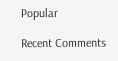Popular

Recent Comments